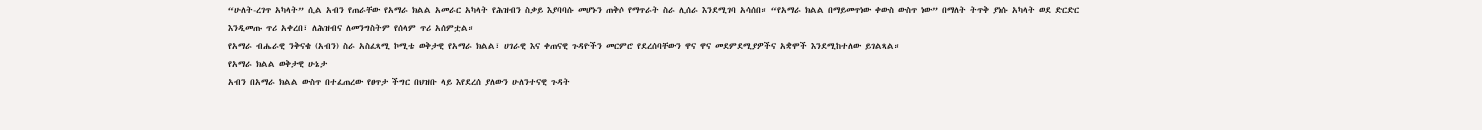“ሁለት-ረገጥ አካላት” ሲል አብን የጠራቸው የአማራ ክልል አመራር አካላት የሕዝብን ስቃይ እያባባሱ መሆኑን ጠቅሶ የማጥራት ስራ ሊሰራ እንደሚገባ አሳሰበ። “የአማራ ክልል በማይመጥነው ቀውስ ውስጥ ነው” በማለት ትጥቅ ያነሱ አካላት ወደ ድርድር እንዲመጡ ጥሪ አቀረበ፣ ለሕዝብና ለመንግስትም የሰላም ጥሪ አሰምቷል።
የአማራ ብሔራዊ ንቅናቄ (አብን) ስራ አስፈጻሚ ኮሚቴ ወቅታዊ የአማራ ክልል፣ ሀገራዊ እና ቀጠናዊ ጉዳዮችን መርምሮ የደረሰባቸውን ዋና ዋና መደምደሚያዎችና አቋሞች እንደሚከተለው ይገልጻል።
የአማራ ክልል ወቅታዊ ሁኔታ
አብን በአማራ ክልል ውስጥ በተፈጠረው የፀጥታ ችግር በህዝቡ ላይ እየደረሰ ያለውን ሁለንተናዊ ጉዳት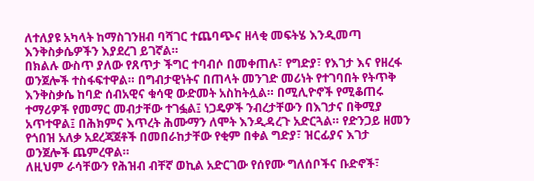ለተለያዩ አካላት ከማስገንዘብ ባሻገር ተጨባጭና ዘላቂ መፍትሄ እንዲመጣ እንቅስቃሴዎችን እያደረገ ይገኛል።
በክልሉ ውስጥ ያለው የጸጥታ ችግር ተባብሶ በመቀጠሉ፣ የግድያ፣ የእገታ እና የዘረፋ ወንጀሎች ተስፋፍተዋል። በግብታዊነትና በጠላት መንገድ መሪነት የተገባበት የትጥቅ እንቅስቃሴ ከባድ ሰብአዊና ቁሳዊ ውድመት አስከትሏል። በሚሊዮኖች የሚቆጠሩ ተማሪዎች የመማር መብታቸው ተገፏል፤ ነጋዴዎች ንብረታቸውን በእገታና በቅሚያ አጥተዋል፤ በሕክምና እጥረት ሕሙማን ለሞት እንዲዳረጉ አድርጓል። የድንጋይ ዘመን የጎበዝ አለቃ አደረጃጀቶች በመበራከታቸው የቂም በቀል ግድያ፣ ዝርፊያና እገታ ወንጀሎች ጨምረዋል።
ለዚህም ራሳቸውን የሕዝብ ብቸኛ ወኪል አድርገው የሰየሙ ግለሰቦችና ቡድኖች፣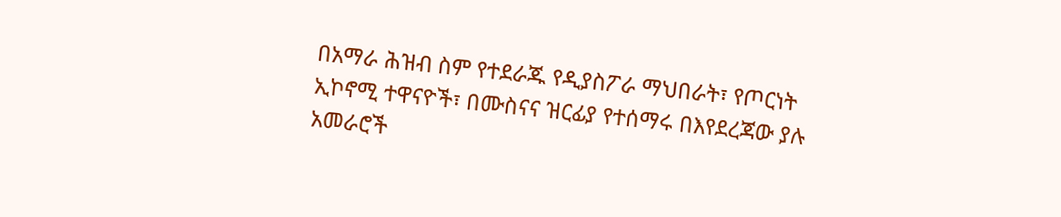በአማራ ሕዝብ ስም የተደራጁ የዲያስፖራ ማህበራት፣ የጦርነት ኢኮኖሚ ተዋናዮች፣ በሙስናና ዝርፊያ የተሰማሩ በእየደረጃው ያሉ አመራሮች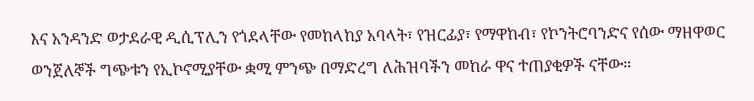እና አንዳንድ ወታደራዊ ዲሲፕሊን የጎደላቸው የመከላከያ አባላት፣ የዝርፊያ፣ የማዋከብ፣ የኮንትሮባንድና የሰው ማዘዋወር ወንጀለኞች ግጭቱን የኢኮኖሚያቸው ቋሚ ምንጭ በማድረግ ለሕዝባችን መከራ ዋና ተጠያቂዎች ናቸው።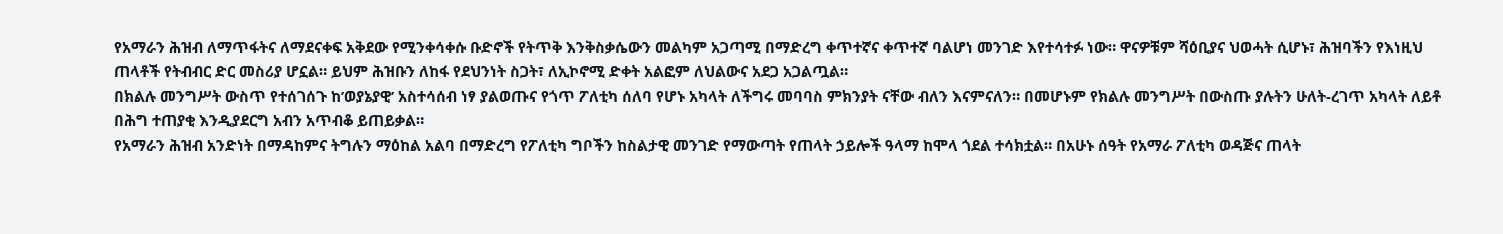የአማራን ሕዝብ ለማጥፋትና ለማደናቀፍ አቅደው የሚንቀሳቀሱ ቡድኖች የትጥቅ እንቅስቃሴውን መልካም አጋጣሚ በማድረግ ቀጥተኛና ቀጥተኛ ባልሆነ መንገድ እየተሳተፉ ነው። ዋናዎቹም ሻዕቢያና ህወሓት ሲሆኑ፣ ሕዝባችን የእነዚህ ጠላቶች የትብብር ድር መስሪያ ሆኗል። ይህም ሕዝቡን ለከፋ የደህንነት ስጋት፣ ለኢኮኖሚ ድቀት አልፎም ለህልውና አደጋ አጋልጧል።
በክልሉ መንግሥት ውስጥ የተሰገሰጉ ከ’ወያኔያዊ’ አስተሳሰብ ነፃ ያልወጡና የጎጥ ፖለቲካ ሰለባ የሆኑ አካላት ለችግሩ መባባስ ምክንያት ናቸው ብለን እናምናለን። በመሆኑም የክልሉ መንግሥት በውስጡ ያሉትን ሁለት-ረገጥ አካላት ለይቶ በሕግ ተጠያቂ እንዲያደርግ አብን አጥብቆ ይጠይቃል።
የአማራን ሕዝብ አንድነት በማዳከምና ትግሉን ማዕከል አልባ በማድረግ የፖለቲካ ግቦችን ከስልታዊ መንገድ የማውጣት የጠላት ኃይሎች ዓላማ ከሞላ ጎደል ተሳክቷል። በአሁኑ ሰዓት የአማራ ፖለቲካ ወዳጅና ጠላት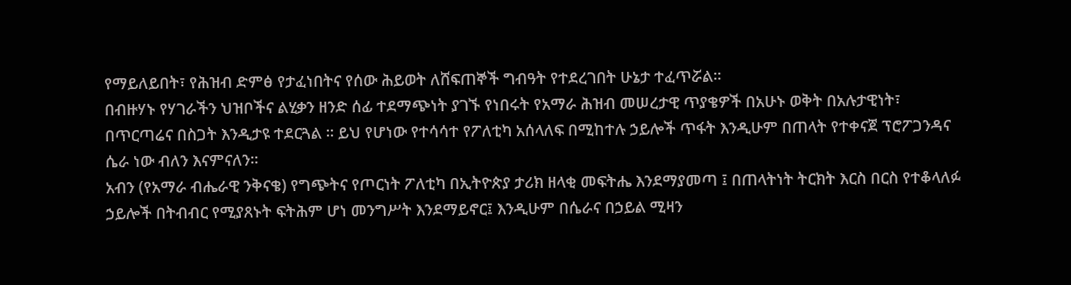የማይለይበት፣ የሕዝብ ድምፅ የታፈነበትና የሰው ሕይወት ለሸፍጠኞች ግብዓት የተደረገበት ሁኔታ ተፈጥሯል።
በብዙሃኑ የሃገራችን ህዝቦችና ልሂቃን ዘንድ ሰፊ ተደማጭነት ያገኙ የነበሩት የአማራ ሕዝብ መሠረታዊ ጥያቄዎች በአሁኑ ወቅት በአሉታዊነት፣ በጥርጣሬና በስጋት እንዲታዩ ተደርጓል ። ይህ የሆነው የተሳሳተ የፖለቲካ አሰላለፍ በሚከተሉ ኃይሎች ጥፋት እንዲሁም በጠላት የተቀናጀ ፕሮፖጋንዳና ሴራ ነው ብለን እናምናለን።
አብን (የአማራ ብሔራዊ ንቅናቄ) የግጭትና የጦርነት ፖለቲካ በኢትዮጵያ ታሪክ ዘላቂ መፍትሔ እንደማያመጣ ፤ በጠላትነት ትርክት እርስ በርስ የተቆላለፉ ኃይሎች በትብብር የሚያጸኑት ፍትሕም ሆነ መንግሥት እንደማይኖር፤ እንዲሁም በሴራና በኃይል ሚዛን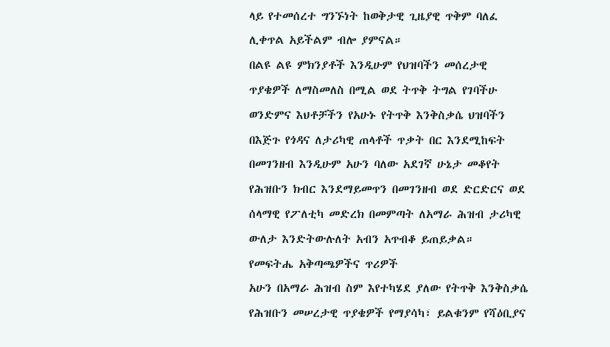ላይ የተመሰረተ ግንኙነት ከወቅታዊ ጊዜያዊ ጥቅም ባለፈ ሊቀጥል አይችልም ብሎ ያምናል።
በልዩ ልዩ ምክንያቶች እንዲሁም የህዝባችን መሰረታዊ ጥያቄዎች ለማስመለስ በሚል ወደ ትጥቅ ትግል የገባችሁ ወንድምና እህቶቻችን የአሁኑ የትጥቅ እንቅስቃሴ ህዝባችን በእጅጉ የጎዳና ለታሪካዊ ጠላቶች ጥቃት በር እንደሚከፍት በመገንዘብ እንዲሁም አሁን ባለው አደገኛ ሁኔታ መቆየት የሕዝቡን ክብር እንደማይመጥን በመገንዘብ ወደ ድርድርና ወደ ሰላማዊ የፖለቲካ መድረክ በመምጣት ለአማራ ሕዝብ ታሪካዊ ውለታ እንድትውሉለት አብን አጥብቆ ይጠይቃል።
የመፍትሔ አቅጣጫዎችና ጥሪዎች
አሁን በአማራ ሕዝብ ስም እየተካሄደ ያለው የትጥቅ እንቅስቃሴ የሕዝቡን መሠረታዊ ጥያቄዎች የማያሳካ፣ ይልቁንም የሻዕቢያና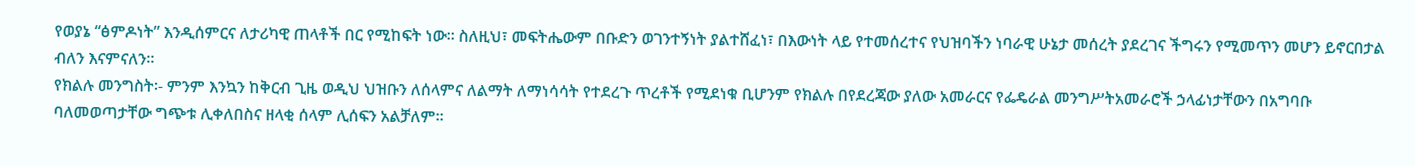የወያኔ “ፅምዶነት” እንዲሰምርና ለታሪካዊ ጠላቶች በር የሚከፍት ነው። ስለዚህ፣ መፍትሔውም በቡድን ወገንተኝነት ያልተሸፈነ፣ በእውነት ላይ የተመሰረተና የህዝባችን ነባራዊ ሁኔታ መሰረት ያደረገና ችግሩን የሚመጥን መሆን ይኖርበታል ብለን እናምናለን።
የክልሉ መንግስት፡- ምንም እንኳን ከቅርብ ጊዜ ወዲህ ህዝቡን ለሰላምና ለልማት ለማነሳሳት የተደረጉ ጥረቶች የሚደነቁ ቢሆንም የክልሉ በየደረጃው ያለው አመራርና የፌዴራል መንግሥትአመራሮች ኃላፊነታቸውን በአግባቡ ባለመወጣታቸው ግጭቱ ሊቀለበስና ዘላቂ ሰላም ሊሰፍን አልቻለም።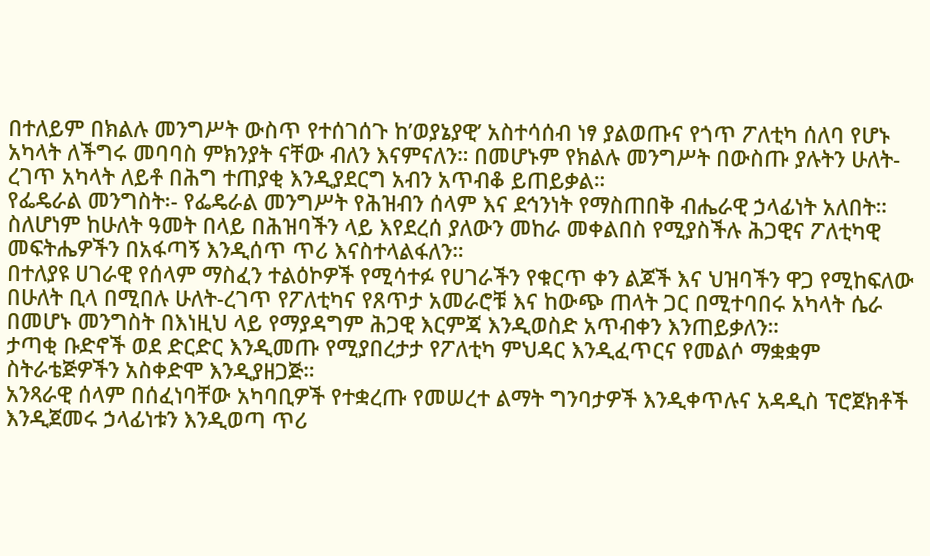በተለይም በክልሉ መንግሥት ውስጥ የተሰገሰጉ ከ’ወያኔያዊ’ አስተሳሰብ ነፃ ያልወጡና የጎጥ ፖለቲካ ሰለባ የሆኑ አካላት ለችግሩ መባባስ ምክንያት ናቸው ብለን እናምናለን። በመሆኑም የክልሉ መንግሥት በውስጡ ያሉትን ሁለት-ረገጥ አካላት ለይቶ በሕግ ተጠያቂ እንዲያደርግ አብን አጥብቆ ይጠይቃል።
የፌዴራል መንግስት፡- የፌዴራል መንግሥት የሕዝብን ሰላም እና ደኅንነት የማስጠበቅ ብሔራዊ ኃላፊነት አለበት። ስለሆነም ከሁለት ዓመት በላይ በሕዝባችን ላይ እየደረሰ ያለውን መከራ መቀልበስ የሚያስችሉ ሕጋዊና ፖለቲካዊ መፍትሔዎችን በአፋጣኝ እንዲሰጥ ጥሪ እናስተላልፋለን።
በተለያዩ ሀገራዊ የሰላም ማስፈን ተልዕኮዎች የሚሳተፉ የሀገራችን የቁርጥ ቀን ልጆች እና ህዝባችን ዋጋ የሚከፍለው በሁለት ቢላ በሚበሉ ሁለት-ረገጥ የፖለቲካና የጸጥታ አመራሮቹ እና ከውጭ ጠላት ጋር በሚተባበሩ አካላት ሴራ በመሆኑ መንግስት በእነዚህ ላይ የማያዳግም ሕጋዊ እርምጃ እንዲወስድ አጥብቀን እንጠይቃለን።
ታጣቂ ቡድኖች ወደ ድርድር እንዲመጡ የሚያበረታታ የፖለቲካ ምህዳር እንዲፈጥርና የመልሶ ማቋቋም ስትራቴጅዎችን አስቀድሞ እንዲያዘጋጅ።
አንጻራዊ ሰላም በሰፈነባቸው አካባቢዎች የተቋረጡ የመሠረተ ልማት ግንባታዎች እንዲቀጥሉና አዳዲስ ፕሮጀክቶች እንዲጀመሩ ኃላፊነቱን እንዲወጣ ጥሪ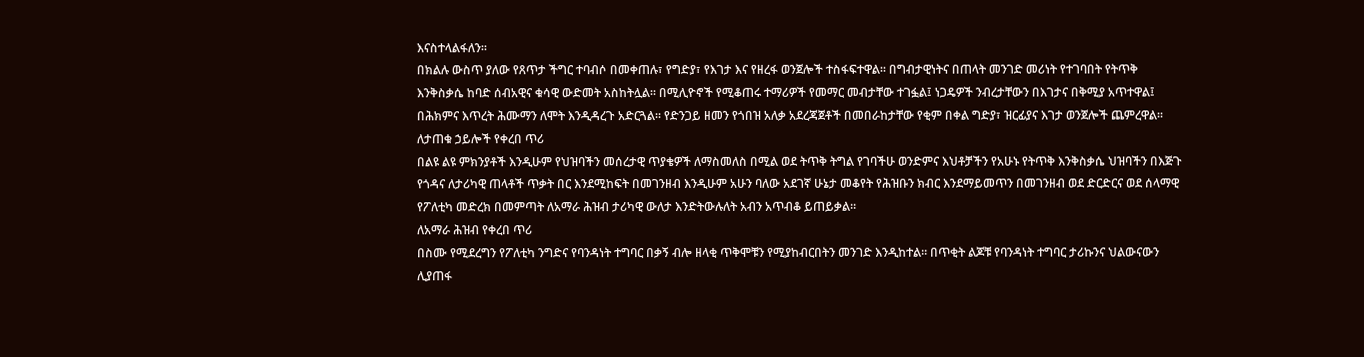እናስተላልፋለን።
በክልሉ ውስጥ ያለው የጸጥታ ችግር ተባብሶ በመቀጠሉ፣ የግድያ፣ የእገታ እና የዘረፋ ወንጀሎች ተስፋፍተዋል። በግብታዊነትና በጠላት መንገድ መሪነት የተገባበት የትጥቅ እንቅስቃሴ ከባድ ሰብአዊና ቁሳዊ ውድመት አስከትሏል። በሚሊዮኖች የሚቆጠሩ ተማሪዎች የመማር መብታቸው ተገፏል፤ ነጋዴዎች ንብረታቸውን በእገታና በቅሚያ አጥተዋል፤ በሕክምና እጥረት ሕሙማን ለሞት እንዲዳረጉ አድርጓል። የድንጋይ ዘመን የጎበዝ አለቃ አደረጃጀቶች በመበራከታቸው የቂም በቀል ግድያ፣ ዝርፊያና እገታ ወንጀሎች ጨምረዋል።
ለታጠቁ ኃይሎች የቀረበ ጥሪ
በልዩ ልዩ ምክንያቶች እንዲሁም የህዝባችን መሰረታዊ ጥያቄዎች ለማስመለስ በሚል ወደ ትጥቅ ትግል የገባችሁ ወንድምና እህቶቻችን የአሁኑ የትጥቅ እንቅስቃሴ ህዝባችን በእጅጉ የጎዳና ለታሪካዊ ጠላቶች ጥቃት በር እንደሚከፍት በመገንዘብ እንዲሁም አሁን ባለው አደገኛ ሁኔታ መቆየት የሕዝቡን ክብር እንደማይመጥን በመገንዘብ ወደ ድርድርና ወደ ሰላማዊ የፖለቲካ መድረክ በመምጣት ለአማራ ሕዝብ ታሪካዊ ውለታ እንድትውሉለት አብን አጥብቆ ይጠይቃል።
ለአማራ ሕዝብ የቀረበ ጥሪ
በስሙ የሚደረግን የፖለቲካ ንግድና የባንዳነት ተግባር በቃኝ ብሎ ዘላቂ ጥቅሞቹን የሚያከብርበትን መንገድ እንዲከተል። በጥቂት ልጆቹ የባንዳነት ተግባር ታሪኩንና ህልውናውን ሊያጠፋ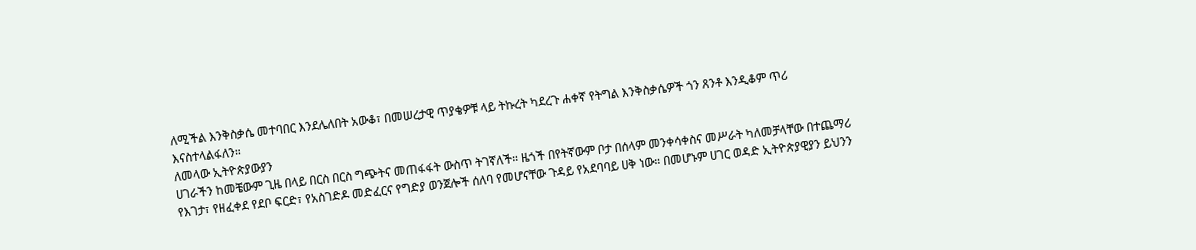ለሚችል እንቅስቃሴ መተባበር እንደሌለበት አውቆ፣ በመሠረታዊ ጥያቄዎቹ ላይ ትኩረት ካደረጉ ሐቀኛ የትግል እንቅስቃሴዎች ጎን ጸንቶ እንዲቆም ጥሪ እናስተላልፋለን።
ለመላው ኢትዮጵያውያን
ሀገራችን ከመቼውም ጊዜ በላይ በርስ በርስ ግጭትና መጠፋፋት ውስጥ ትገኛለች። ዜጎች በየትኛውም ቦታ በሰላም መንቀሳቀስና መሥራት ካለመቻላቸው በተጨማሪ የእገታ፣ የዘፈቀደ የደቦ ፍርድ፣ የአስገድዶ መድፈርና የግድያ ወንጀሎች ሰለባ የመሆናቸው ጉዳይ የአደባባይ ሀቅ ነው። በመሆኑም ሀገር ወዳድ ኢትዮጵያዊያን ይህንን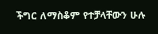ችግር ለማስቆም የተቻላቸውን ሁሉ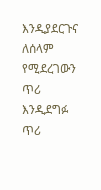እንዲያደርጉና ለሰላም የሚደረገውን ጥሪ እንዲደግፉ ጥሪ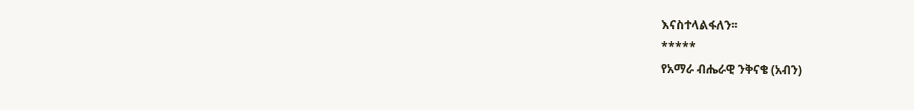እናስተላልፋለን፡፡
*****
የአማራ ብሔራዊ ንቅናቄ (አብን)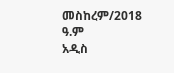መስከረም/2018 ዓ.ም
አዲስ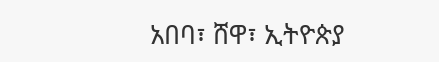አበባ፣ ሸዋ፣ ኢትዮጵያ